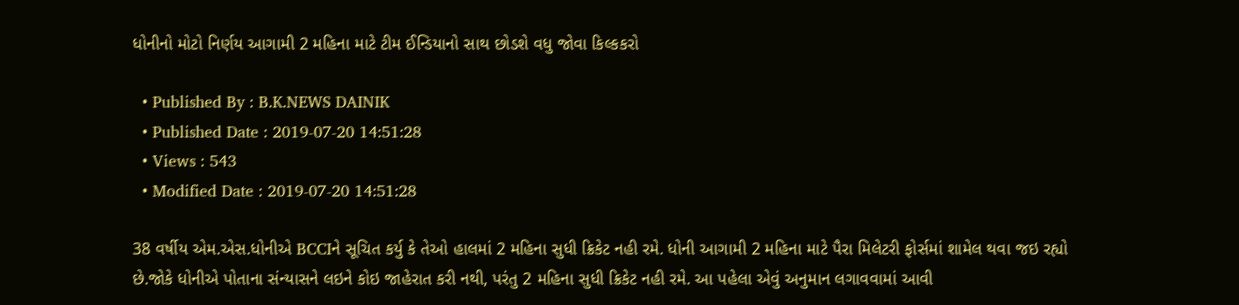ધોનીનો મોટો નિર્ણય આગામી 2 મહિના માટે ટીમ ઈન્ડિયાનો સાથ છોડશે વધુ જોવા કિલ્કકરો

  • Published By : B.K.NEWS DAINIK
  • Published Date : 2019-07-20 14:51:28
  • Views : 543
  • Modified Date : 2019-07-20 14:51:28

38 વર્ષીય એમ.એસ.ધોનીએ BCCIને સૂચિત કર્યુ કે તેઓ હાલમાં 2 મહિના સુધી ક્રિકેટ નહી રમે. ધોની આગામી 2 મહિના માટે પૈરા મિલેટરી ફોર્સમાં શામેલ થવા જઇ રહ્યો છે.જોકે ધોનીએ પોતાના સંન્યાસને લઇને કોઇ જાહેરાત કરી નથી, પરંતુ 2 મહિના સુધી ક્રિકેટ નહી રમે. આ પહેલા એવું અનુમાન લગાવવામાં આવી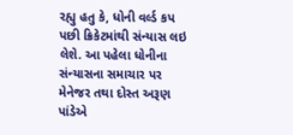રહ્યુ હતુ કે, ધોની વર્લ્ડ કપ પછી ક્રિકેટમાંથી સંન્યાસ લઇ લેશે. આ પહેલા ધોનીના સંન્યાસના સમાચાર પર મેનેજર તથા દોસ્ત અરૂણ પાંડેએ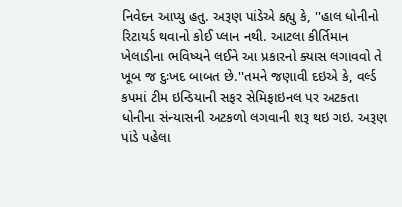નિવેદન આપ્યુ હતુ. અરૂણ પાંડેએ કહ્યુ કે, ''હાલ ધોનીનો રિટાયર્ડ થવાનો કોઈ પ્લાન નથી. આટલા કીર્તિમાન ખેલાડીના ભવિષ્યને લઈને આ પ્રકારનો ક્યાસ લગાવવો તે ખૂબ જ દુઃખદ બાબત છે.''તમને જણાવી દઇએ કે, વર્લ્ડ કપમાં ટીમ ઇન્ડિયાની સફર સેમિફાઇનલ પર અટકતા ધોનીના સંન્યાસની અટકળો લગવાની શરૂ થઇ ગઇ. અરૂણ પાંડે પહેલા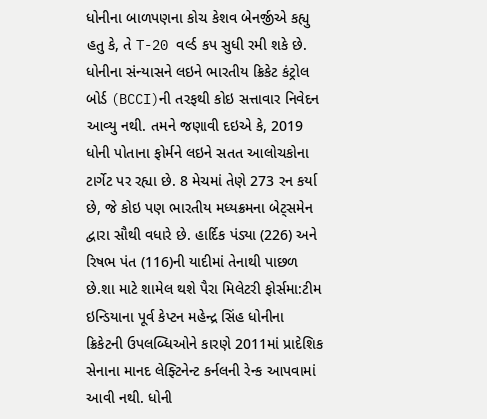ધોનીના બાળપણના કોચ કેશવ બેનર્જીએ કહ્યુ હતુ કે, તે T-20 વર્લ્ડ કપ સુધી રમી શકે છે. ધોનીના સંન્યાસને લઇને ભારતીય ક્રિકેટ કંટ્રોલ બોર્ડ (BCCI)ની તરફથી કોઇ સત્તાવાર નિવેદન આવ્યુ નથી. તમને જણાવી દઇએ કે, 2019 ધોની પોતાના ફોર્મને લઇને સતત આલોચકોના ટાર્ગેટ પર રહ્યા છે. 8 મેચમાં તેણે 273 રન કર્યા છે, જે કોઇ પણ ભારતીય મધ્યક્રમના બેટ્સમેન દ્વારા સૌથી વધારે છે. હાર્દિક પંડ્યા (226) અને રિષભ પંત (116)ની યાદીમાં તેનાથી પાછળ છે.શા માટે શામેલ થશે પૈરા મિલેટરી ફોર્સમા:ટીમ ઇન્ડિયાના પૂર્વ કેપ્ટન મહેન્દ્ર સિંહ ધોનીના ક્રિકેટની ઉપલબ્ધિઓને કારણે 2011માં પ્રાદેશિક સેનાના માનદ લેફ્ટિનેન્ટ કર્નલની રેન્ક આપવામાં આવી નથી. ધોની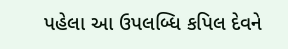પહેલા આ ઉપલબ્ધિ કપિલ દેવને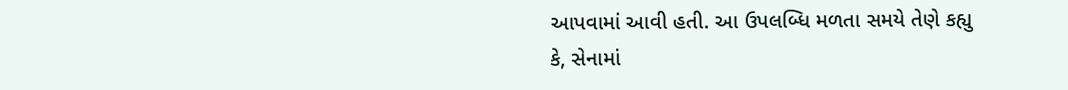આપવામાં આવી હતી. આ ઉપલબ્ધિ મળતા સમયે તેણે કહ્યુ કે, સેનામાં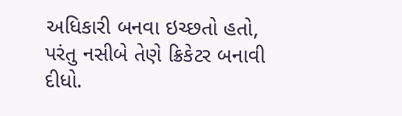અધિકારી બનવા ઇચ્છતો હતો, પરંતુ નસીબે તેણે ક્રિકેટર બનાવી દીધો.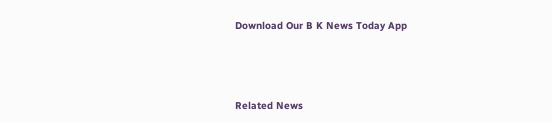Download Our B K News Today App



Related News